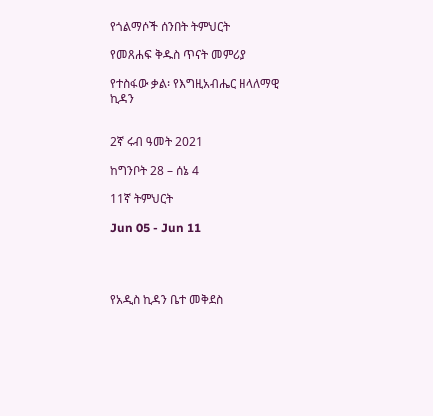የጎልማሶች ሰንበት ትምህርት

የመጸሐፍ ቅዱስ ጥናት መምሪያ

የተስፋው ቃል፡ የእግዚአብሔር ዘላለማዊ ኪዳን


2ኛ ሩብ ዓመት 2021

ከግንቦት 28 – ሰኔ 4

11ኛ ትምህርት

Jun 05 - Jun 11




የአዲስ ኪዳን ቤተ መቅደስ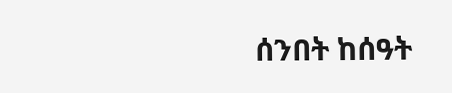ሰንበት ከሰዓት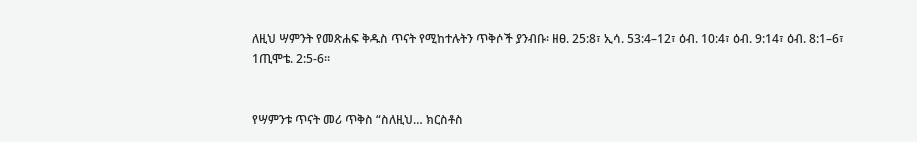ለዚህ ሣምንት የመጽሐፍ ቅዱስ ጥናት የሚከተሉትን ጥቅሶች ያንብቡ፡ ዘፀ. 25:8፣ ኢሳ. 53:4–12፣ ዕብ. 10:4፣ ዕብ. 9:14፣ ዕብ. 8:1–6፣ 1ጢሞቴ. 2:5-6።


የሣምንቱ ጥናት መሪ ጥቅስ “ስለዚህ… ክርስቶስ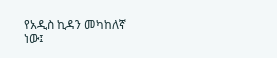የአዲስ ኪዳን መካከለኛ ነው፤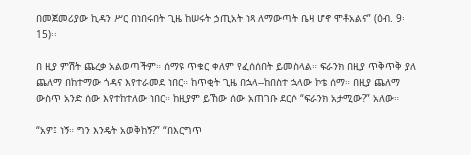በመጀመሪያው ኪዳን ሥር በነበሩበት ጊዜ ከሠሩት ኃጢአት ነጻ ለማውጣት ቤዛ ሆኖ ሞቶአልና” (ዕብ. 9፡15)፡፡

በ ዚያ ምሽት ጨረቃ አልወጣችም። ሰማዩ ጥቁር ቀለም የፈሰሰበት ይመስላል። ፍራንክ በዚያ ጥቅጥቅ ያለ ጨለማ በከተማው ጎዳና እየተራመደ ነበር። ከጥቂት ጊዜ በኋላ--ከበስተ ኋላው ኮቴ ሰማ። በዚያ ጨለማ ውስጥ አንድ ሰው እየተከተለው ነበር። ከዚያም ይኸው ሰው አጠገቡ ደርሶ “ፍራንክ አታሚው?” አለው።

“አዎ፤ ነኝ። ግን እንዴት አወቅከኝ?” “በእርግጥ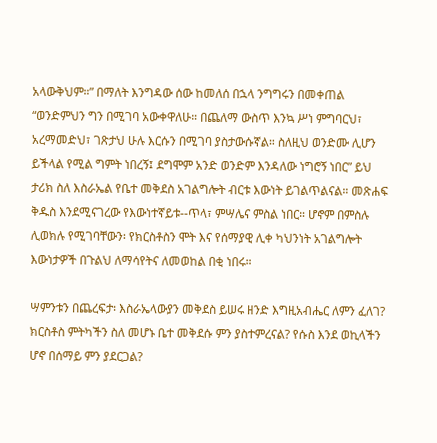አላውቅህም።” በማለት እንግዳው ሰው ከመለሰ በኋላ ንግግሩን በመቀጠል “ወንድምህን ግን በሚገባ አውቀዋለሁ። በጨለማ ውስጥ እንኳ ሥነ ምግባርህ፣ አረማመድህ፣ ገጽታህ ሁሉ እርሱን በሚገባ ያስታውሱኛል። ስለዚህ ወንድሙ ሊሆን ይችላል የሚል ግምት ነበረኝ፤ ደግሞም አንድ ወንድም እንዳለው ነግሮኝ ነበር” ይህ ታሪክ ስለ እስራኤል የቤተ መቅደስ አገልግሎት ብርቱ እውነት ይገልጥልናል። መጽሐፍ ቅዱስ እንደሚናገረው የእውነተኛይቱ--ጥላ፣ ምሣሌና ምስል ነበር። ሆኖም በምስሉ ሊወክሉ የሚገባቸውን፡ የክርስቶስን ሞት እና የሰማያዊ ሊቀ ካህንነት አገልግሎት እውነታዎች በጉልህ ለማሳየትና ለመወከል በቂ ነበሩ።

ሣምንቱን በጨረፍታ፡ እስራኤላውያን መቅደስ ይሠሩ ዘንድ እግዚአብሔር ለምን ፈለገ? ክርስቶስ ምትካችን ስለ መሆኑ ቤተ መቅደሱ ምን ያስተምረናል? የሱስ እንደ ወኪላችን ሆኖ በሰማይ ምን ያደርጋል?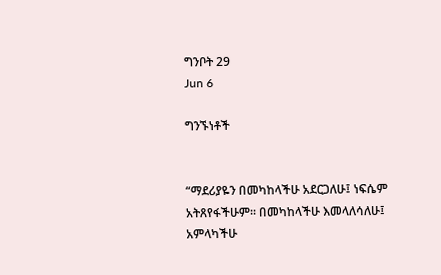ግንቦት 29
Jun 6

ግንኙነቶች


“ማደሪያዬን በመካከላችሁ አደርጋለሁ፤ ነፍሴም አትጸየፋችሁም። በመካከላችሁ እመላለሳለሁ፤ አምላካችሁ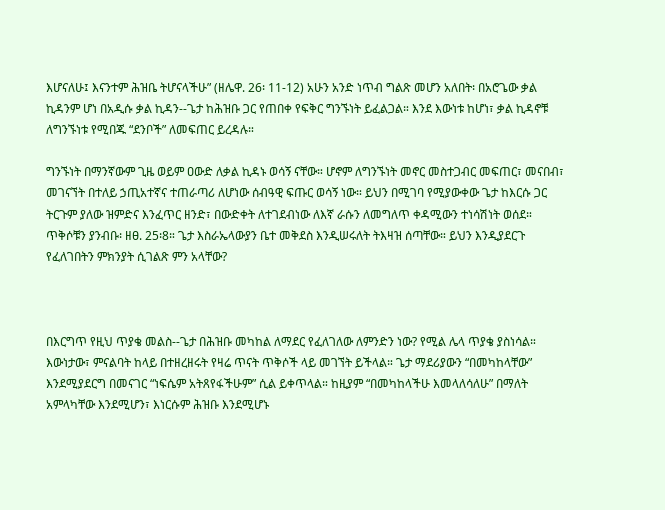እሆናለሁ፤ እናንተም ሕዝቤ ትሆናላችሁ” (ዘሌዋ. 26፡ 11-12) አሁን አንድ ነጥብ ግልጽ መሆን አለበት፡ በአሮጌው ቃል ኪዳንም ሆነ በአዲሱ ቃል ኪዳን--ጌታ ከሕዝቡ ጋር የጠበቀ የፍቅር ግንኙነት ይፈልጋል። እንደ እውነቱ ከሆነ፣ ቃል ኪዳኖቹ ለግንኙነቱ የሚበጁ “ደንቦች” ለመፍጠር ይረዳሉ።

ግንኙነት በማንኛውም ጊዜ ወይም ዐውድ ለቃል ኪዳኑ ወሳኝ ናቸው። ሆኖም ለግንኙነት መኖር መስተጋብር መፍጠር፣ መናበብ፣ መገናኘት በተለይ ኃጢአተኛና ተጠራጣሪ ለሆነው ሰብዓዊ ፍጡር ወሳኝ ነው። ይህን በሚገባ የሚያውቀው ጌታ ከእርሱ ጋር ትርጉም ያለው ዝምድና እንፈጥር ዘንድ፣ በውድቀት ለተገደብነው ለእኛ ራሱን ለመግለጥ ቀዳሚውን ተነሳሽነት ወሰደ። ጥቅሶቹን ያንብቡ፡ ዘፀ. 25፡8። ጌታ እስራኤላውያን ቤተ መቅደስ እንዲሠሩለት ትእዛዝ ሰጣቸው። ይህን እንዲያደርጉ የፈለገበትን ምክንያት ሲገልጽ ምን አላቸው?



በእርግጥ የዚህ ጥያቄ መልስ--ጌታ በሕዝቡ መካከል ለማደር የፈለገለው ለምንድን ነው? የሚል ሌላ ጥያቄ ያስነሳል። እውነታው፣ ምናልባት ከላይ በተዘረዘሩት የዛሬ ጥናት ጥቅሶች ላይ መገኘት ይችላል። ጌታ ማደሪያውን “በመካከላቸው” እንደሚያደርግ በመናገር “ነፍሴም አትጸየፋችሁም” ሲል ይቀጥላል። ከዚያም “በመካከላችሁ እመላለሳለሁ” በማለት አምላካቸው እንደሚሆን፣ እነርሱም ሕዝቡ እንደሚሆኑ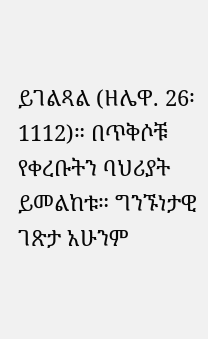ይገልጻል (ዘሌዋ. 26፡1112)። በጥቅሶቹ የቀረቡትን ባህሪያት ይመልከቱ። ግንኙነታዊ ገጽታ አሁንም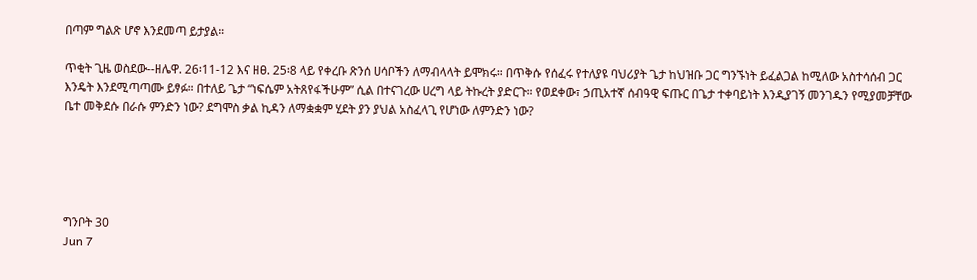በጣም ግልጽ ሆኖ እንደመጣ ይታያል።

ጥቂት ጊዜ ወስደው--ዘሌዋ. 26፡11-12 እና ዘፀ. 25፡8 ላይ የቀረቡ ጽንሰ ሀሳቦችን ለማብላላት ይሞክሩ። በጥቅሱ የሰፈሩ የተለያዩ ባህሪያት ጌታ ከህዝቡ ጋር ግንኙነት ይፈልጋል ከሚለው አስተሳሰብ ጋር እንዴት እንደሚጣጣሙ ይፃፉ። በተለይ ጌታ “ነፍሴም አትጸየፋችሁም” ሲል በተናገረው ሀረግ ላይ ትኩረት ያድርጉ። የወደቀው፣ ኃጢአተኛ ሰብዓዊ ፍጡር በጌታ ተቀባይነት እንዲያገኝ መንገዱን የሚያመቻቸው ቤተ መቅደሱ በራሱ ምንድን ነው? ደግሞስ ቃል ኪዳን ለማቋቋም ሂደት ያን ያህል አስፈላጊ የሆነው ለምንድን ነው?





ግንቦት 30
Jun 7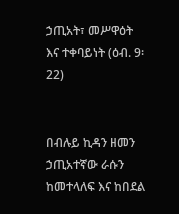ኃጢአት፣ መሥዋዕት እና ተቀባይነት (ዕብ. 9፡22)


በብሉይ ኪዳን ዘመን ኃጢአተኛው ራሱን ከመተላለፍ እና ከበደል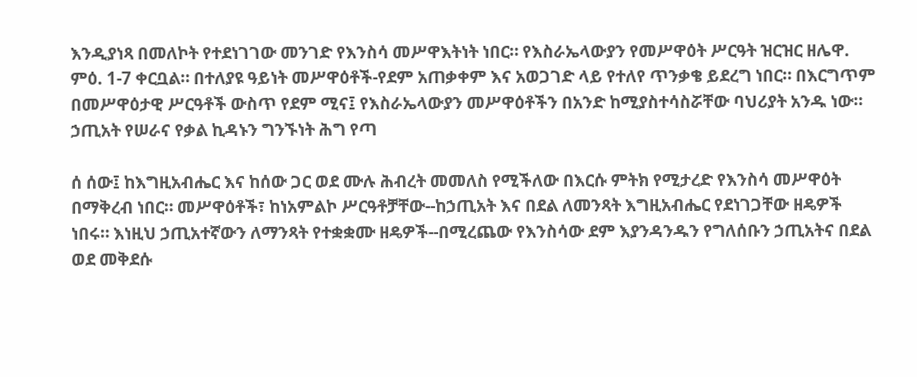እንዲያነጻ በመለኮት የተደነገገው መንገድ የእንስሳ መሥዋእትነት ነበር። የእስራኤላውያን የመሥዋዕት ሥርዓት ዝርዝር ዘሌዋ. ምዕ. 1-7 ቀርቧል። በተለያዩ ዓይነት መሥዋዕቶች-የደም አጠቃቀም እና አወጋገድ ላይ የተለየ ጥንቃቄ ይደረግ ነበር። በእርግጥም በመሥዋዕታዊ ሥርዓቶች ውስጥ የደም ሚና፤ የእስራኤላውያን መሥዋዕቶችን በአንድ ከሚያስተሳስሯቸው ባህሪያት አንዱ ነው። ኃጢአት የሠራና የቃል ኪዳኑን ግንኙነት ሕግ የጣ

ሰ ሰው፤ ከእግዚአብሔር እና ከሰው ጋር ወደ ሙሉ ሕብረት መመለስ የሚችለው በእርሱ ምትክ የሚታረድ የእንስሳ መሥዋዕት በማቅረብ ነበር። መሥዋዕቶች፣ ከነአምልኮ ሥርዓቶቻቸው--ከኃጢአት እና በደል ለመንጻት እግዚአብሔር የደነገጋቸው ዘዴዎች ነበሩ። እነዚህ ኃጢአተኛውን ለማንጻት የተቋቋሙ ዘዴዎች--በሚረጨው የእንስሳው ደም እያንዳንዱን የግለሰቡን ኃጢአትና በደል ወደ መቅደሱ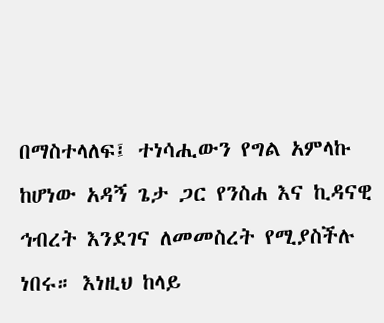በማስተላለፍ፤ ተነሳሒውን የግል አምላኩ ከሆነው አዳኝ ጌታ ጋር የንስሐ እና ኪዳናዊ ኅብረት እንደገና ለመመስረት የሚያስችሉ ነበሩ። እነዚህ ከላይ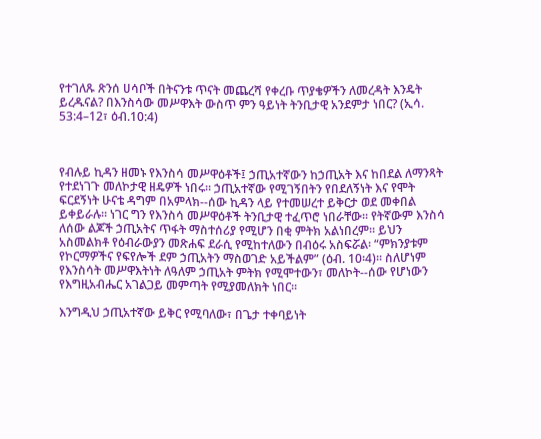የተገለጹ ጽንሰ ሀሳቦች በትናንቱ ጥናት መጨረሻ የቀረቡ ጥያቄዎችን ለመረዳት እንዴት ይረዱናል? በእንስሳው መሥዋእት ውስጥ ምን ዓይነት ትንቢታዊ አንደምታ ነበር? (ኢሳ. 53:4–12፣ ዕብ.10:4)



የብሉይ ኪዳን ዘመኑ የእንስሳ መሥዋዕቶች፤ ኃጢአተኛውን ከኃጢአት እና ከበደል ለማንጻት የተደነገጉ መለኮታዊ ዘዴዎች ነበሩ። ኃጢአተኛው የሚገኝበትን የበደለኝነት እና የሞት ፍርደኝነት ሁናቴ ዳግም በአምላክ--ሰው ኪዳን ላይ የተመሠረተ ይቅርታ ወደ መቀበል ይቀይራሉ። ነገር ግን የእንስሳ መሥዋዕቶች ትንቢታዊ ተፈጥሮ ነበራቸው። የትኛውም እንስሳ ለሰው ልጆች ኃጢአትና ጥፋት ማስተሰሪያ የሚሆን በቂ ምትክ አልነበረም። ይህን አስመልክቶ የዕብራውያን መጽሐፍ ደራሲ የሚከተለውን በብዕሩ አስፍሯል፡ “ምክንያቱም የኮርማዎችና የፍየሎች ደም ኃጢአትን ማስወገድ አይችልም” (ዕብ. 10፡4)። ስለሆነም የእንስሳት መሥዋእትነት ለዓለም ኃጢአት ምትክ የሚሞተውን፣ መለኮት--ሰው የሆነውን የእግዚአብሔር አገልጋይ መምጣት የሚያመለክት ነበር።

እንግዲህ ኃጢአተኛው ይቅር የሚባለው፣ በጌታ ተቀባይነት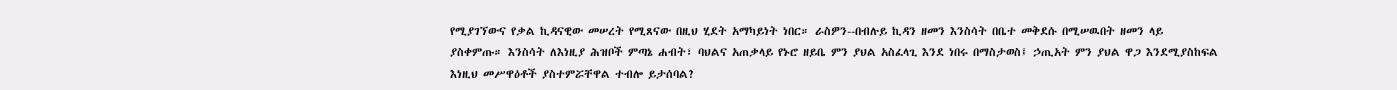የሚያገኘውና የቃል ኪዳናዊው መሠረት የሚጸናው በዚህ ሂደት አማካይነት ነበር። ራስዎን--በብሉይ ኪዳን ዘመን እንስሳት በቤተ መቅደሱ በሚሠዉበት ዘመን ላይ ያስቀምጡ። እንስሳት ለእነዚያ ሕዝቦች ምጣኔ ሐብት፣ ባህልና አጠቃላይ የኑሮ ዘይቤ ምን ያህል አስፈላጊ እንደ ነበሩ በማስታወስ፤ ኃጢአት ምን ያህል ዋጋ እንደሚያስከፍል እነዚህ መሥዋዕቶች ያስተምሯቸዋል ተብሎ ይታሰባል?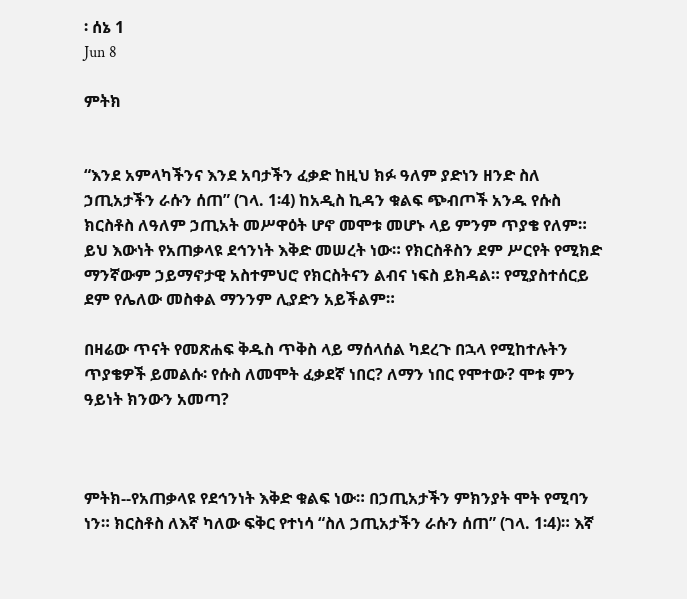፡ ሰኔ 1
Jun 8

ምትክ


“እንደ አምላካችንና እንደ አባታችን ፈቃድ ከዚህ ክፉ ዓለም ያድነን ዘንድ ስለ ኃጢአታችን ራሱን ሰጠ” (ገላ. 1፡4) ከአዲስ ኪዳን ቁልፍ ጭብጦች አንዱ የሱስ ክርስቶስ ለዓለም ኃጢአት መሥዋዕት ሆኖ መሞቱ መሆኑ ላይ ምንም ጥያቄ የለም። ይህ እውነት የአጠቃላዩ ደኅንነት እቅድ መሠረት ነው። የክርስቶስን ደም ሥርየት የሚክድ ማንኛውም ኃይማኖታዊ አስተምህሮ የክርስትናን ልብና ነፍስ ይክዳል። የሚያስተሰርይ ደም የሌለው መስቀል ማንንም ሊያድን አይችልም።

በዛሬው ጥናት የመጽሐፍ ቅዱስ ጥቅስ ላይ ማሰላሰል ካደረጉ በኋላ የሚከተሉትን ጥያቄዎች ይመልሱ፡ የሱስ ለመሞት ፈቃደኛ ነበር? ለማን ነበር የሞተው? ሞቱ ምን ዓይነት ክንውን አመጣ?



ምትክ--የአጠቃላዩ የደኅንነት እቅድ ቁልፍ ነው። በኃጢአታችን ምክንያት ሞት የሚባን ነን። ክርስቶስ ለእኛ ካለው ፍቅር የተነሳ “ስለ ኃጢአታችን ራሱን ሰጠ” (ገላ. 1፡4)። እኛ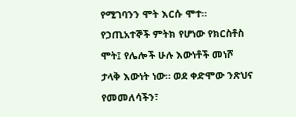የሚገባንን ሞት እርሱ ሞተ። የኃጢአተኞች ምትክ የሆነው የክርስቶስ ሞት፤ የሌሎች ሁሉ እውነቶች መነሾ ታላቅ እውነት ነው። ወደ ቀድሞው ንጽህና የመመለሳችን፣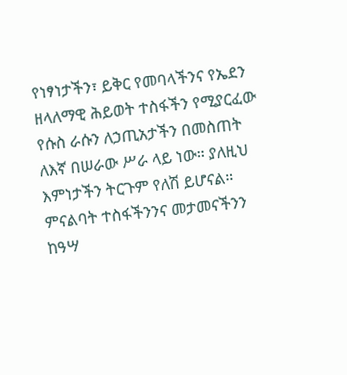የነፃነታችን፣ ይቅር የመባላችንና የኤደን ዘላለማዊ ሕይወት ተስፋችን የሚያርፈው የሱስ ራሱን ለኃጢአታችን በመስጠት ለእኛ በሠራው ሥራ ላይ ነው። ያለዚህ እምነታችን ትርጉም የለሽ ይሆናል። ምናልባት ተስፋችንንና መታመናችንን ከዓሣ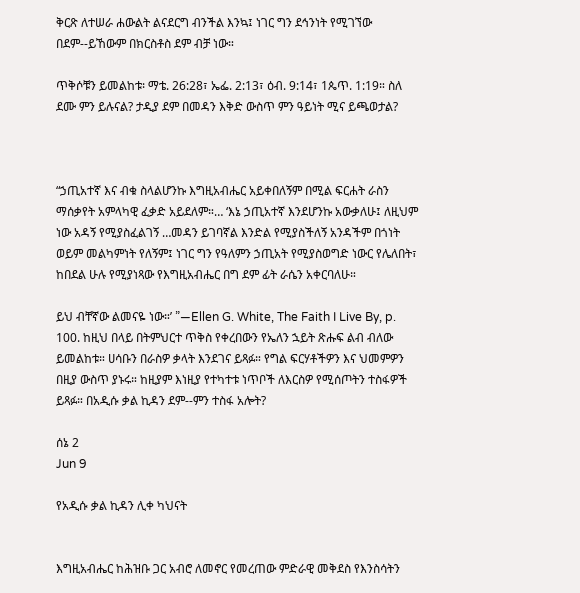ቅርጽ ለተሠራ ሐውልት ልናደርግ ብንችል እንኳ፤ ነገር ግን ደኅንነት የሚገኘው በደም--ይኸውም በክርስቶስ ደም ብቻ ነው።

ጥቅሶቹን ይመልከቱ፡ ማቴ. 26:28፣ ኤፌ. 2:13፣ ዕብ. 9:14፣ 1ጴጥ. 1:19። ስለ ደሙ ምን ይሉናል? ታዲያ ደም በመዳን እቅድ ውስጥ ምን ዓይነት ሚና ይጫወታል?



“ኃጢአተኛ እና ብቁ ስላልሆንኩ እግዚአብሔር አይቀበለኝም በሚል ፍርሐት ራስን ማሰቃየት አምላካዊ ፈቃድ አይደለም።… ‘እኔ ኃጢአተኛ እንደሆንኩ አውቃለሁ፤ ለዚህም ነው አዳኝ የሚያስፈልገኝ …መዳን ይገባኛል እንድል የሚያስችለኝ አንዳችም በጎነት ወይም መልካምነት የለኝም፤ ነገር ግን የዓለምን ኃጢአት የሚያስወግድ ነውር የሌለበት፣ ከበደል ሁሉ የሚያነጻው የእግዚአብሔር በግ ደም ፊት ራሴን አቀርባለሁ።

ይህ ብቸኛው ልመናዬ ነው።’ ”—Ellen G. White, The Faith I Live By, p. 100. ከዚህ በላይ በትምህርተ ጥቅስ የቀረበውን የኤለን ኋይት ጽሑፍ ልብ ብለው ይመልከቱ። ሀሳቡን በራስዎ ቃላት እንደገና ይጻፉ። የግል ፍርሃቶችዎን እና ህመምዎን በዚያ ውስጥ ያኑሩ። ከዚያም እነዚያ የተካተቱ ነጥቦች ለእርስዎ የሚሰጦትን ተስፋዎች ይጻፉ። በአዲሱ ቃል ኪዳን ደም--ምን ተስፋ አሎት?

ሰኔ 2
Jun 9

የአዲሱ ቃል ኪዳን ሊቀ ካህናት


እግዚአብሔር ከሕዝቡ ጋር አብሮ ለመኖር የመረጠው ምድራዊ መቅደስ የእንስሳትን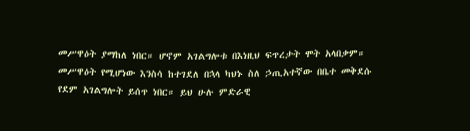መሥዋዕት ያማከለ ነበር። ሆኖም አገልግሎቱ በእነዚህ ፍጥረታት ሞት አላበቃም። መሥዋዕት የሚሆነው እንስሳ ከተገደለ በኋላ ካህኑ ስለ ኃጢአተኛው በቤተ መቅደሱ የደም አገልግሎት ይሰጥ ነበር። ይህ ሁሉ ምድራዊ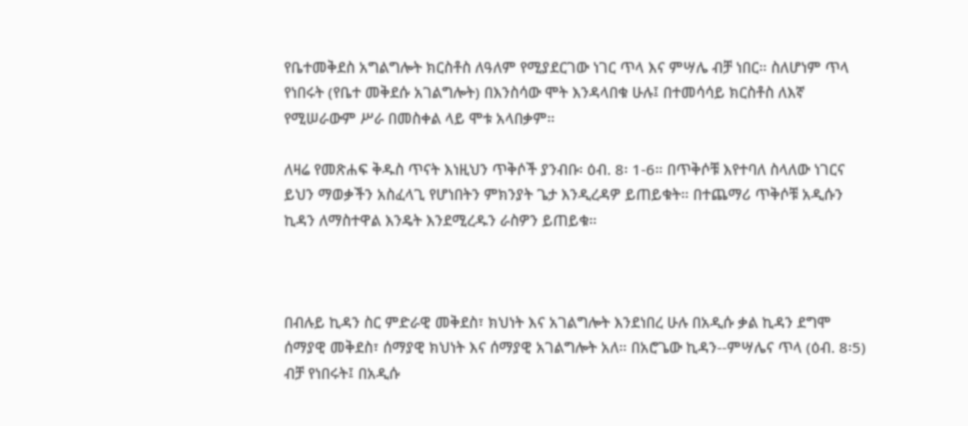የቤተመቅደስ አግልግሎት ክርስቶስ ለዓለም የሚያደርገው ነገር ጥላ እና ምሣሌ ብቻ ነበር። ስለሆነም ጥላ የነበሩት (የቤተ መቅደሱ አገልግሎት) በእንስሳው ሞት እንዳላበቁ ሁሉ፤ በተመሳሳይ ክርስቶስ ለእኛ የሚሠራውም ሥራ በመስቀል ላይ ሞቱ አላበቃም።

ለዛሬ የመጽሐፍ ቅዱስ ጥናት እነዚህን ጥቅሶች ያንብቡ፡ ዕብ. 8፡ 1-6። በጥቅሶቹ እየተባለ ስላለው ነገርና ይህን ማወቃችን አስፈላጊ የሆነበትን ምክንያት ጌታ እንዲረዳዎ ይጠይቁት። በተጨማሪ ጥቅሶቹ አዲሱን ኪዳን ለማስተዋል እንዴት እንደሚረዱን ራስዎን ይጠይቁ።



በብሉይ ኪዳን ስር ምድራዊ መቅደስ፣ ክህነት እና አገልግሎት እንደነበረ ሁሉ በአዲሱ ቃል ኪዳን ደግሞ ሰማያዊ መቅደስ፣ ሰማያዊ ክህነት እና ሰማያዊ አገልግሎት አለ። በአሮጌው ኪዳን--ምሣሌና ጥላ (ዕብ. 8፡5) ብቻ የነበሩት፤ በአዲሱ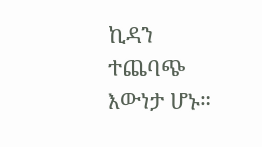ኪዳን ተጨባጭ እውነታ ሆኑ።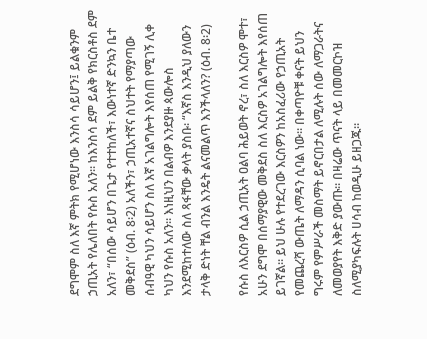ደግሞም ስለ እኛ ምትክ የሚሆነው እንስሳ ሳይሆን፤ ይልቁንም ኃጢአት የሌለበት የሱስ አለን። ከእንስሳ ደም ይልቅ የክርስቶስ ደም አለን፣ “በሰው ሳይሆን በጌታ የተተከለች፣ እውነተኛ ድንኳን ቤተ መቅደስ” (ዕብ. 8፡2) አለችን፣ ኃጢአተኛና ስህተት የማያጣው ሰብዓዊ ካህን ሳይሆን ስለ እኛ አገልግሎት እየሰጠ የሚገኝ ሊቀ ካህን የሱስ አለን። እነዚህን በልብዎ እንደያዙ ጳውሎስ እንደሚከተለው ስለ ጻፋቸው ቃላት ያስቡ፡ “እኛስ እንዲህ ያለውን ታላቅ ድነት ቸል ብንል እንዴት ልናመልጥ እንችላለን? (ዕብ. 8፡2)

የሱስ ለእርስዎ ሲል ኃጢአት ዐልባ ሕይወት ኖረ፣ ስለ እርስዎ ሞተ፣ አሁን ደግሞ በሰማያዊው መቅደስ ስለ እርስዎ አገልግሎት እየሰጠ ይገኛል። ይህ ሁሉ የተደረገው እርስዎን ከአስፈሪው የኃጢአት የመጨረሻ ውጤት ለማዳን ሲባል ነው። በቀጣዮቹ ቀናት ይህን ግሩም የምሥራች መስማት ይኖርበታል ለሚሉት ሰው ለማጋራትና ለመወያየት እቅድ ያውጡ። በዛሬው ጥናት ላይ በመመርኮዝ ስለሚያካፍሉት ሀሳብ ከወዲሁ ይዘጋጁ።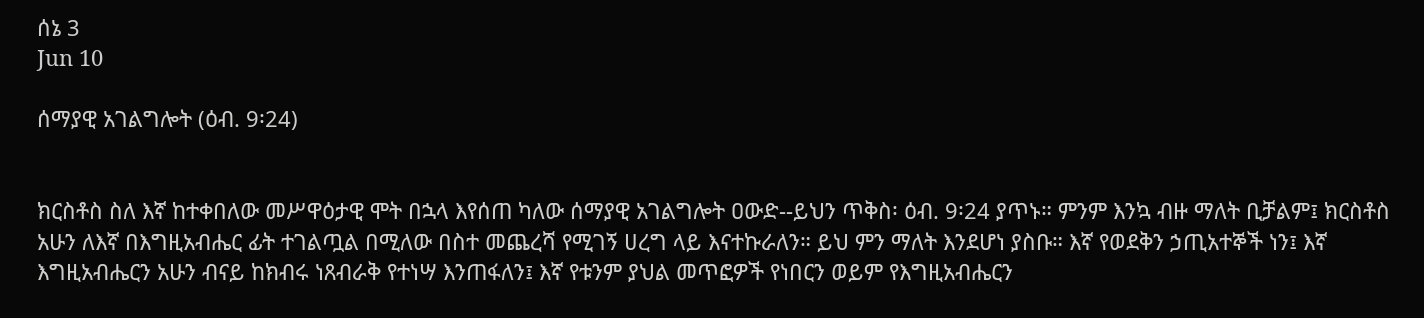ሰኔ 3
Jun 10

ሰማያዊ አገልግሎት (ዕብ. 9፡24)


ክርስቶስ ስለ እኛ ከተቀበለው መሥዋዕታዊ ሞት በኋላ እየሰጠ ካለው ሰማያዊ አገልግሎት ዐውድ--ይህን ጥቅስ፡ ዕብ. 9፡24 ያጥኑ። ምንም እንኳ ብዙ ማለት ቢቻልም፤ ክርስቶስ አሁን ለእኛ በእግዚአብሔር ፊት ተገልጧል በሚለው በስተ መጨረሻ የሚገኝ ሀረግ ላይ እናተኩራለን። ይህ ምን ማለት እንደሆነ ያስቡ። እኛ የወደቅን ኃጢአተኞች ነን፤ እኛ እግዚአብሔርን አሁን ብናይ ከክብሩ ነጸብራቅ የተነሣ እንጠፋለን፤ እኛ የቱንም ያህል መጥፎዎች የነበርን ወይም የእግዚአብሔርን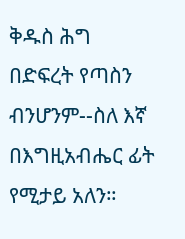ቅዱስ ሕግ በድፍረት የጣስን ብንሆንም--ስለ እኛ በእግዚአብሔር ፊት የሚታይ አለን።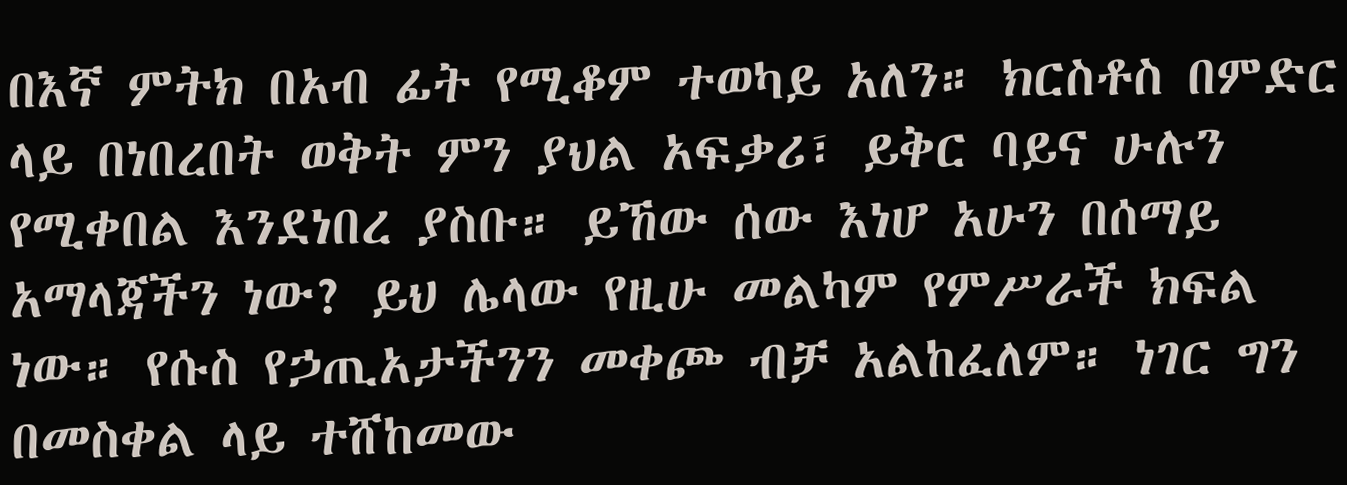በእኛ ምትክ በአብ ፊት የሚቆም ተወካይ አለን። ክርስቶስ በምድር ላይ በነበረበት ወቅት ምን ያህል አፍቃሪ፣ ይቅር ባይና ሁሉን የሚቀበል እንደነበረ ያስቡ። ይኸው ሰው እነሆ አሁን በሰማይ አማላጃችን ነው? ይህ ሌላው የዚሁ መልካም የምሥራች ክፍል ነው። የሱስ የኃጢአታችንን መቀጮ ብቻ አልከፈለም። ነገር ግን በመስቀል ላይ ተሸከመው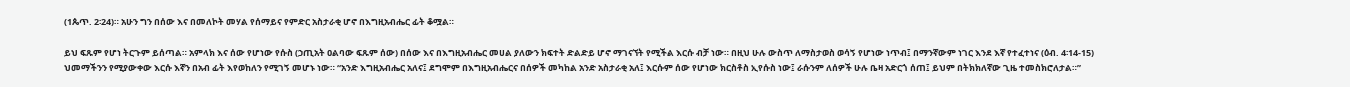(1ጴጥ. 2፡24)። አሁን ግን በሰው እና በመለኮት መሃል የሰማይና የምድር አስታራቂ ሆኖ በእግዚአብሔር ፊት ቆሟል።

ይህ ፍጹም የሆነ ትርጉም ይሰጣል። አምላክ እና ሰው የሆነው የሱስ (ኃጢአት ዐልባው ፍጹም ሰው) በሰው እና በእግዚአብሔር መሀል ያለውን ክፍተት ድልድይ ሆኖ ማገናኘት የሚችል እርሱ ብቻ ነው። በዚህ ሁሉ ውስጥ ለማስታወስ ወሳኝ የሆነው ነጥብ፤ በማንኛውም ነገር እንደ እኛ የተፈተነና (ዕብ. 4፡14-15) ህመማችንን የሚያውቀው እርሱ እኛን በአብ ፊት እየወከለን የሚገኝ መሆኑ ነው። “አንድ እግዚአብሔር አለና፤ ደግሞም በእግዚአብሔርና በሰዎች መካከል አንድ አስታራቂ አለ፤ እርሱም ሰው የሆነው ክርስቶስ ኢየሱስ ነው፤ ራሱንም ለሰዎች ሁሉ ቤዛ አድርጎ ሰጠ፤ ይህም በትክክለኛው ጊዜ ተመስክሮለታል።”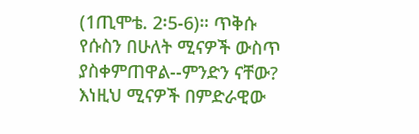(1ጢሞቴ. 2፡5-6)። ጥቅሱ የሱስን በሁለት ሚናዎች ውስጥ ያስቀምጠዋል--ምንድን ናቸው? እነዚህ ሚናዎች በምድራዊው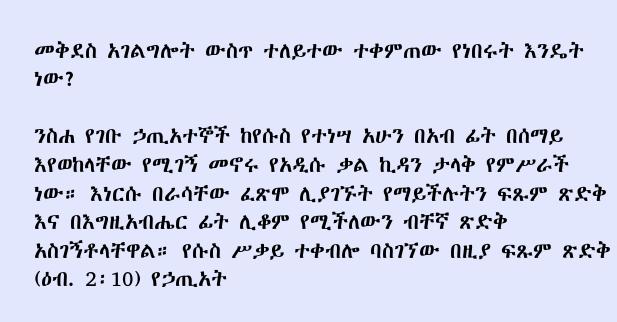መቅደስ አገልግሎት ውስጥ ተለይተው ተቀምጠው የነበሩት እንዴት ነው?

ንስሐ የገቡ ኃጢአተኞች ከየሱስ የተነሣ አሁን በአብ ፊት በሰማይ እየወከላቸው የሚገኝ መኖሩ የአዲሱ ቃል ኪዳን ታላቅ የምሥራች ነው። እነርሱ በራሳቸው ፈጽሞ ሊያገኙት የማይችሉትን ፍጹም ጽድቅ እና በእግዚአብሔር ፊት ሊቆም የሚችለውን ብቸኛ ጽድቅ አስገኝቶላቸዋል። የሱስ ሥቃይ ተቀብሎ ባስገኘው በዚያ ፍጹም ጽድቅ (ዕብ. 2፡10) የኃጢአት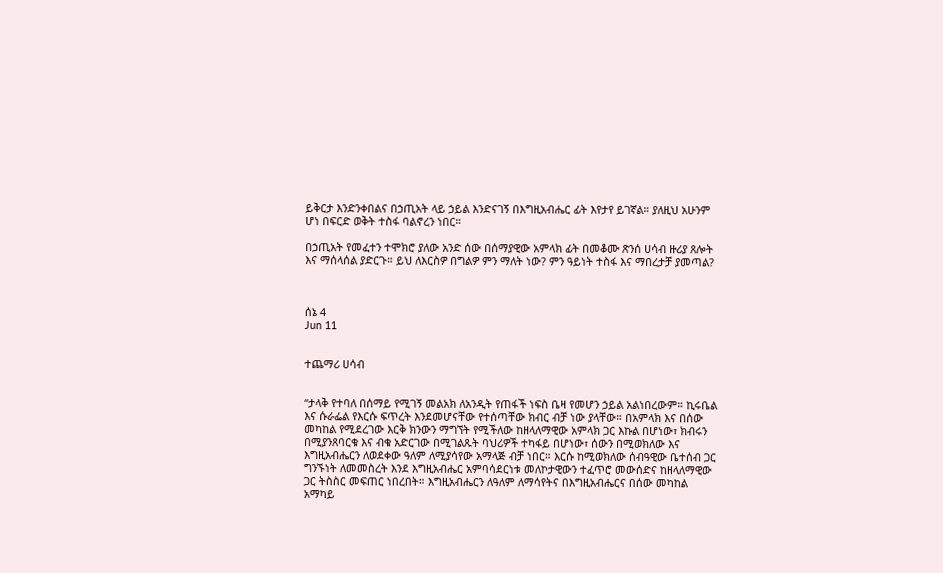ይቅርታ እንድንቀበልና በኃጢአት ላይ ኃይል እንድናገኝ በእግዚአብሔር ፊት እየታየ ይገኛል። ያለዚህ አሁንም ሆነ በፍርድ ወቅት ተስፋ ባልኖረን ነበር።

በኃጢአት የመፈተን ተሞክሮ ያለው አንድ ሰው በሰማያዊው አምላክ ፊት በመቆሙ ጽንሰ ሀሳብ ዙሪያ ጸሎት እና ማሰላሰል ያድርጉ። ይህ ለእርስዎ በግልዎ ምን ማለት ነው? ምን ዓይነት ተስፋ እና ማበረታቻ ያመጣል?



ሰኔ 4
Jun 11


ተጨማሪ ሀሳብ


“ታላቅ የተባለ በሰማይ የሚገኝ መልአክ ለአንዲት የጠፋች ነፍስ ቤዛ የመሆን ኃይል አልነበረውም። ኪሩቤል እና ሱራፌል የእርሱ ፍጥረት እንደመሆናቸው የተሰጣቸው ክብር ብቻ ነው ያላቸው። በአምላክ እና በሰው መካከል የሚደረገው እርቅ ክንውን ማግኘት የሚችለው ከዘላለማዊው አምላክ ጋር እኩል በሆነው፣ ክብሩን በሚያንጸባርቁ እና ብቁ አድርገው በሚገልጹት ባህሪዎች ተካፋይ በሆነው፣ ሰውን በሚወክለው እና እግዚአብሔርን ለወደቀው ዓለም ለሚያሳየው አማላጅ ብቻ ነበር። እርሱ ከሚወክለው ሰብዓዊው ቤተሰብ ጋር ግንኙነት ለመመስረት እንደ እግዚአብሔር አምባሳደርነቱ መለኮታዊውን ተፈጥሮ መውሰድና ከዘላለማዊው ጋር ትስስር መፍጠር ነበረበት። እግዚአብሔርን ለዓለም ለማሳየትና በእግዚአብሔርና በሰው መካከል አማካይ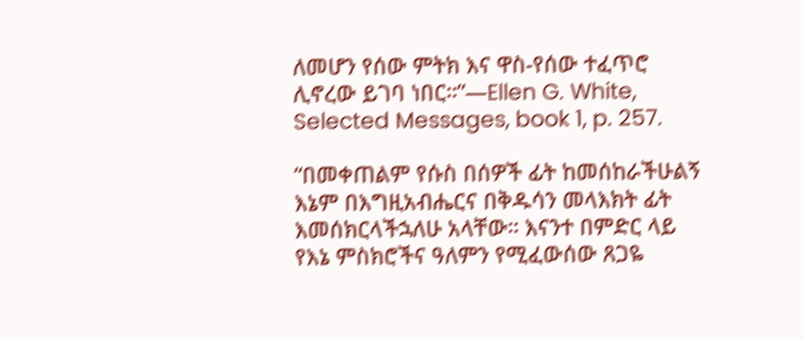ለመሆን የሰው ምትክ እና ዋስ-የሰው ተፈጥሮ ሊኖረው ይገባ ነበር።”—Ellen G. White, Selected Messages, book 1, p. 257.

“በመቀጠልም የሱስ በሰዎች ፊት ከመሰከራችሁልኝ እኔም በእግዚአብሔርና በቅዱሳን መላእክት ፊት እመሰክርላችኋለሁ አላቸው። እናንተ በምድር ላይ የእኔ ምስክሮችና ዓለምን የሚፈውሰው ጸጋዬ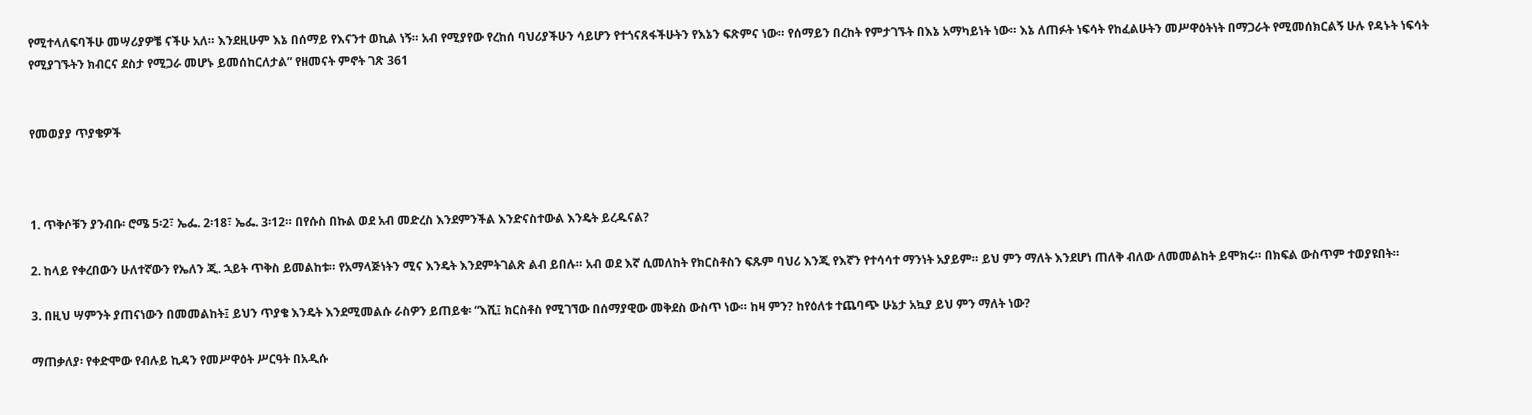የሚተላለፍባችሁ መሣሪያዎቼ ናችሁ አለ። እንደዚሁም እኔ በሰማይ የእናንተ ወኪል ነኝ። አብ የሚያየው የረከሰ ባህሪያችሁን ሳይሆን የተጎናጸፋችሁትን የእኔን ፍጽምና ነው። የሰማይን በረከት የምታገኙት በእኔ አማካይነት ነው። እኔ ለጠፉት ነፍሳት የከፈልሁትን መሥዋዕትነት በማጋራት የሚመሰክርልኝ ሁሉ የዳኑት ነፍሳት የሚያገኙትን ክብርና ደስታ የሚጋራ መሆኑ ይመሰከርለታል” የዘመናት ምኖት ገጽ 361


የመወያያ ጥያቄዎች



1. ጥቅሶቹን ያንብቡ፡ ሮሜ 5፡2፣ ኤፌ. 2፡18፣ ኤፌ. 3፡12። በየሱስ በኩል ወደ አብ መድረስ እንደምንችል እንድናስተውል እንዴት ይረዱናል?

2. ከላይ የቀረበውን ሁለተኛውን የኤለን ጂ. ኋይት ጥቅስ ይመልከቱ። የአማላጅነትን ሚና እንዴት እንደምትገልጽ ልብ ይበሉ። አብ ወደ እኛ ሲመለከት የክርስቶስን ፍጹም ባህሪ እንጂ የእኛን የተሳሳተ ማንነት አያይም። ይህ ምን ማለት እንደሆነ ጠለቅ ብለው ለመመልከት ይሞክሩ። በክፍል ውስጥም ተወያዩበት።

3. በዚህ ሣምንት ያጠናነውን በመመልከት፤ ይህን ጥያቄ እንዴት እንደሚመልሱ ራስዎን ይጠይቁ፡ “እሺ፤ ክርስቶስ የሚገኘው በሰማያዊው መቅደስ ውስጥ ነው። ከዛ ምን? ከየዕለቱ ተጨባጭ ሁኔታ አኳያ ይህ ምን ማለት ነው?

ማጠቃለያ፡ የቀድሞው የብሉይ ኪዳን የመሥዋዕት ሥርዓት በአዲሱ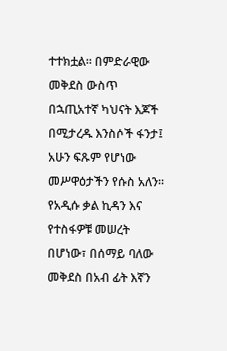ተተክቷል። በምድራዊው መቅደስ ውስጥ በኋጢአተኛ ካህናት እጆች በሚታረዱ እንስሶች ፋንታ፤ አሁን ፍጹም የሆነው መሥዋዕታችን የሱስ አለን። የአዲሱ ቃል ኪዳን እና የተስፋዎቹ መሠረት በሆነው፣ በሰማይ ባለው መቅደስ በአብ ፊት እኛን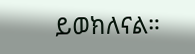ይወክለናል።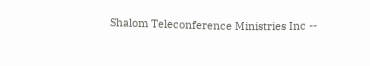Shalom Teleconference Ministries Inc --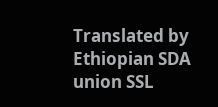Translated by Ethiopian SDA union SSL